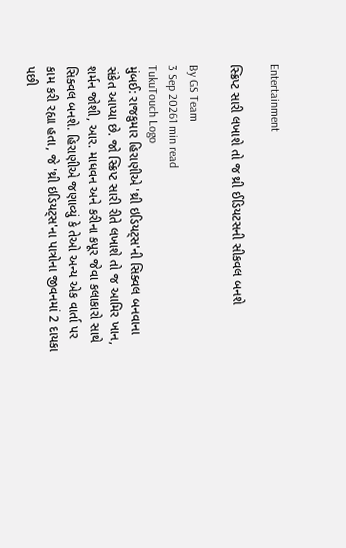Entertainment

સ્ક્રિપ્ટ સારી લખાશે તો જ થ્રી ઈડિયટસની સીકવલ બનશે

By GS Team
3 Sep 20261 min read
TukuTouch Logo
મુંબઈ: રાજકુમાર હિરાણીએ 'થ્રી ઇડિયટ્સ'ની સિક્વલ બનવાના સંકેત આપ્યા છે. જો સ્ક્રિપ્ટ સારી રીતે લખાશે તો જ આમિર ખાન, શર્મન જોશી, આર. માધવન અને કરીના કપૂર જેવા કલાકારો સાથે સિક્વલ બનશે. હિરાણીએ જણાવ્યું કે તેઓ અન્ય એક વાર્તા પર કામ કરી રહ્યા હતા, જે 'થ્રી ઇડિયટ્સ'ના પાત્રોના જીવનમાં 2 દાયકા પછી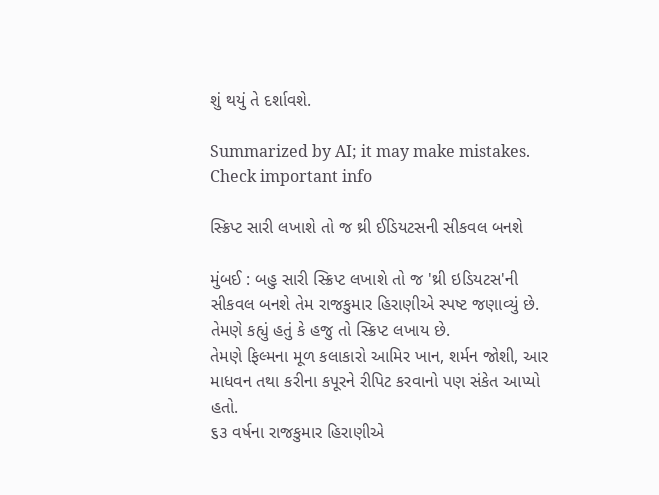શું થયું તે દર્શાવશે.

Summarized by AI; it may make mistakes. Check important info

સ્ક્રિપ્ટ સારી લખાશે તો જ થ્રી ઈડિયટસની સીકવલ બનશે

મુંબઈ : બહુ સારી સ્ક્રિપ્ટ લખાશે તો જ 'થ્રી ઇડિયટસ'ની સીકવલ બનશે તેમ રાજકુમાર હિરાણીએ સ્પષ્ટ જણાવ્યું છે. તેમણે કહ્યું હતું કે હજુ તો સ્ક્રિપ્ટ લખાય છે.
તેમણે ફિલ્મના મૂળ કલાકારો આમિર ખાન, શર્મન જોશી, આર માધવન તથા કરીના કપૂરને રીપિટ કરવાનો પણ સંકેત આપ્યો હતો.
૬૩ વર્ષના રાજકુમાર હિરાણીએ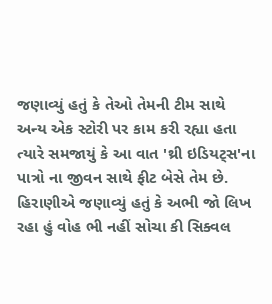જણાવ્યું હતું કે તેઓ તેમની ટીમ સાથે અન્ય એક સ્ટોરી પર કામ કરી રહ્યા હતા ત્યારે સમજાયું કે આ વાત 'થ્રી ઇડિયટ્સ'ના પાત્રો ના જીવન સાથે ફીટ બેસે તેમ છે.
હિરાણીએ જણાવ્યું હતું કે અભી જો લિખ રહા હું વોહ ભી નહીં સોચા કી સિક્વલ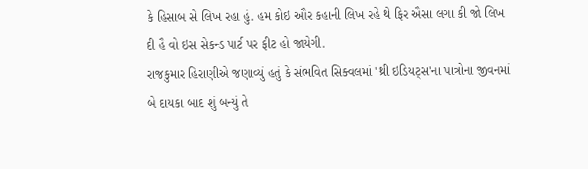કે હિસાબ સે લિખ રહા હું. હમ કોઇ ઔર કહાની લિખ રહે થે ફિર ઐસા લગા કી જો લિખ દી હૈ વો ઇસ સેકન્ડ પાર્ટ પર ફીટ હો જાયેગી.
રાજકુમાર હિરાણીએ જણાવ્યું હતું કે સંભવિત સિક્વલમાં 'થ્રી ઇડિયટ્સ'ના પાત્રોના જીવનમાં બે દાયકા બાદ શું બન્યું તે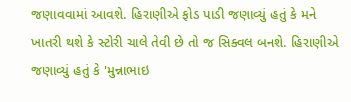જણાવવામાં આવશે. હિરાણીએ ફોડ પાડી જણાવ્યું હતું કે મને ખાતરી થશે કે સ્ટોરી ચાલે તેવી છે તો જ સિક્વલ બનશે. હિરાણીએ જણાવ્યું હતું કે 'મુન્નાભાઇ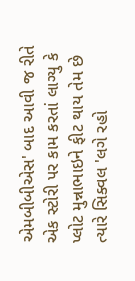એમબીબીએસ' બાદ આવી જ રીતે એક સ્ટોરી પર કામ કરતાં લાગ્યુ કે પ્લોટ મુન્નાભાઇને ફીટ થાય તેમ છે ત્યારે સિક્વલ 'લગે રહો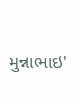મુન્નાભાઇ'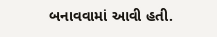બનાવવામાં આવી હતી.